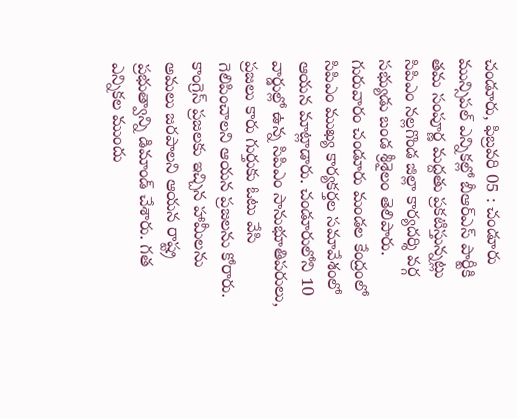చండూరు, ఫిబ్రవరి 05 : చండూరు మున్సిపల్ ఎన్నికల్లో బీఆర్ఎస్ పార్టీకి తమ సంపూర్ణ మద్దతు ప్రకటిస్తున్నట్లు సిపిఎం నల్లగొండ జిల్లా కార్యదర్శి వర్గ సభ్యుడు బండ శ్రీశైలం తెలిపారు. గురువారం చండూరు మండల కేంద్రంలో సిపిఎం ముఖ్య కార్యకర్తల సమావేశంలో ఆయన మాట్లాడారు. చండూరులోని 10 వార్డుల్లో ఉన్న సిపిఎం సానుభూతిపరులు, ప్రజలు కారు గుర్తుకు ఓటు వేసి గెలిపించాలని ఆయన ప్రజలను కోరారు. కాంగ్రెస్ ప్రజలకు ఇచ్చిన హామీలను అమలు జరపాలని ఆయన రాష్ట్ర ప్రభుత్వాన్ని డిమాండ్ చేశారు. గత ఎన్నికల ముందు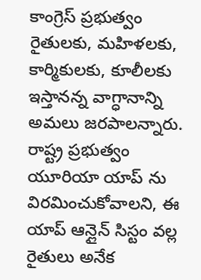కాంగ్రెస్ ప్రభుత్వం రైతులకు, మహిళలకు, కార్మికులకు, కూలీలకు ఇస్తానన్న వాగ్ధానాన్ని అమలు జరపాలన్నారు.
రాష్ట్ర ప్రభుత్వం యూరియా యాప్ ను విరమించుకోవాలని, ఈ యాప్ ఆన్లైన్ సిస్టం వల్ల రైతులు అనేక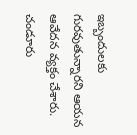ఇబ్బందులకు గురవుతున్నారని ఆయన ఆవేదన వ్యక్తం చేశారు. చండూరు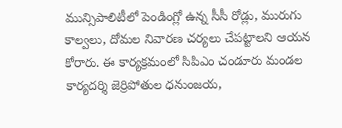మున్సిపాలిటీలో పెండింగ్లో ఉన్న సీసీ రోడ్లు, మురుగు కాల్వలు, దోమల నివారణ చర్యలు చేపట్టాలని ఆయన కోరారు. ఈ కార్యక్రమంలో సిపిఎం చండూరు మండల కార్యదర్శి జెర్రిపోతుల ధనుంజయ,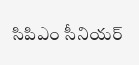సిపిఎం సీనియర్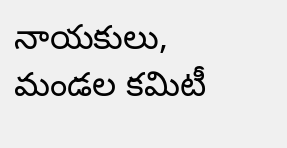నాయకులు, మండల కమిటీ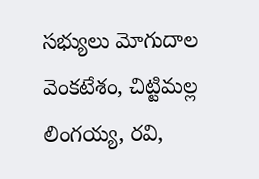సభ్యులు మోగుదాల వెంకటేశం, చిట్టిమల్ల లింగయ్య, రవి,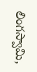లింగస్వామి,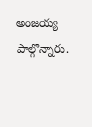అంజయ్య పాల్గొన్నారు.